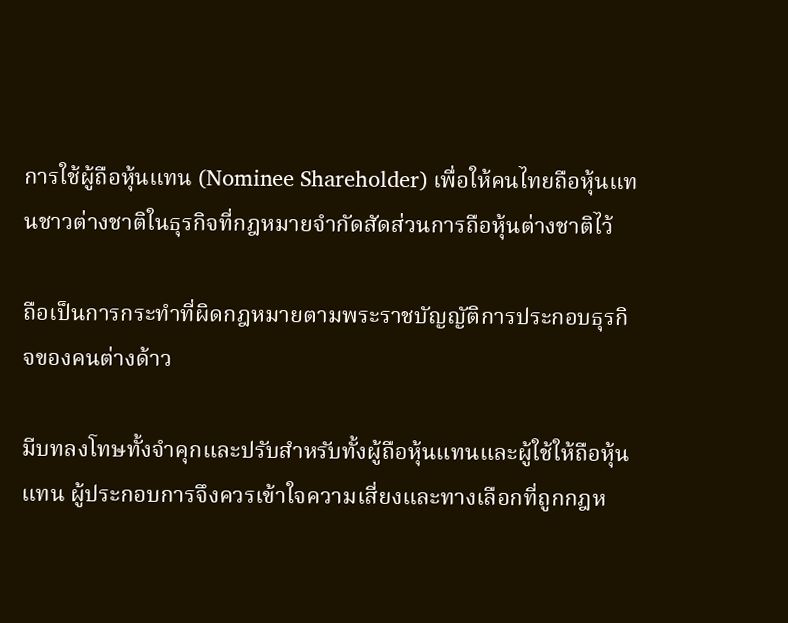การใช้ผู้ถือหุ้นแทน (Nominee Shareholder) เพื่อให้คนไทยถือหุ้นแทนชาวต่างชาติในธุรกิจที่กฎหมายจำกัดสัดส่วนการถือหุ้นต่างชาติไว้

ถือเป็นการกระทำที่ผิดกฎหมายตามพระราชบัญญัติการประกอบธุรกิจของคนต่างด้าว

มีบทลงโทษทั้งจำคุกและปรับสำหรับทั้งผู้ถือหุ้นแทนและผู้ใช้ให้ถือหุ้นแทน ผู้ประกอบการจึงควรเข้าใจความเสี่ยงและทางเลือกที่ถูกกฎห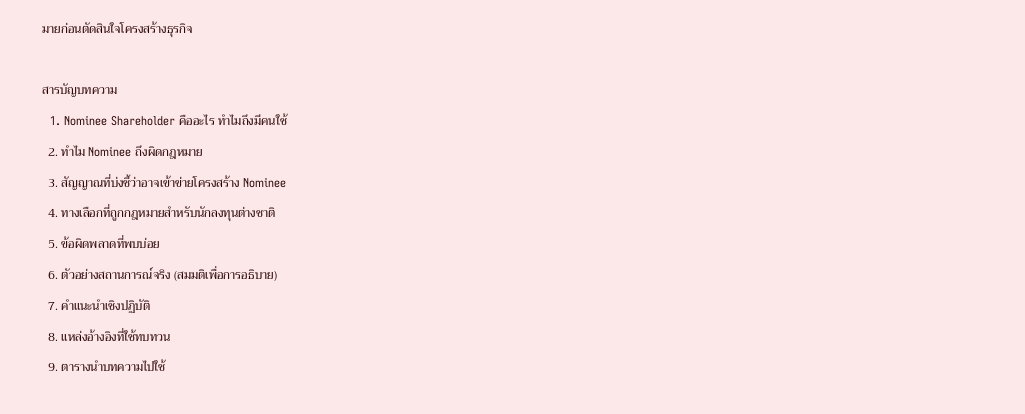มายก่อนตัดสินใจโครงสร้างธุรกิจ

สารบัญบทความ
  1. Nominee Shareholder คืออะไร ทำไมถึงมีคนใช้
  2. ทำไม Nominee ถึงผิดกฎหมาย
  3. สัญญาณที่บ่งชี้ว่าอาจเข้าข่ายโครงสร้าง Nominee
  4. ทางเลือกที่ถูกกฎหมายสำหรับนักลงทุนต่างชาติ
  5. ข้อผิดพลาดที่พบบ่อย
  6. ตัวอย่างสถานการณ์จริง (สมมติเพื่อการอธิบาย)
  7. คำแนะนำเชิงปฏิบัติ
  8. แหล่งอ้างอิงที่ใช้ทบทวน
  9. ตารางนำบทความไปใช้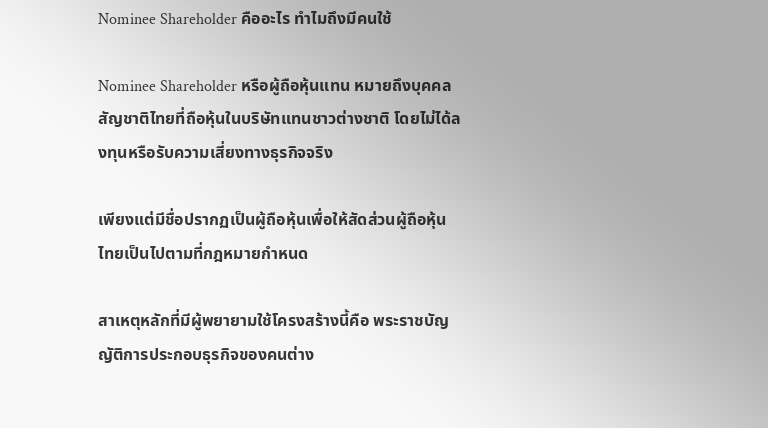Nominee Shareholder คืออะไร ทำไมถึงมีคนใช้

Nominee Shareholder หรือผู้ถือหุ้นแทน หมายถึงบุคคลสัญชาติไทยที่ถือหุ้นในบริษัทแทนชาวต่างชาติ โดยไม่ได้ลงทุนหรือรับความเสี่ยงทางธุรกิจจริง

เพียงแต่มีชื่อปรากฏเป็นผู้ถือหุ้นเพื่อให้สัดส่วนผู้ถือหุ้นไทยเป็นไปตามที่กฎหมายกำหนด

สาเหตุหลักที่มีผู้พยายามใช้โครงสร้างนี้คือ พระราชบัญญัติการประกอบธุรกิจของคนต่าง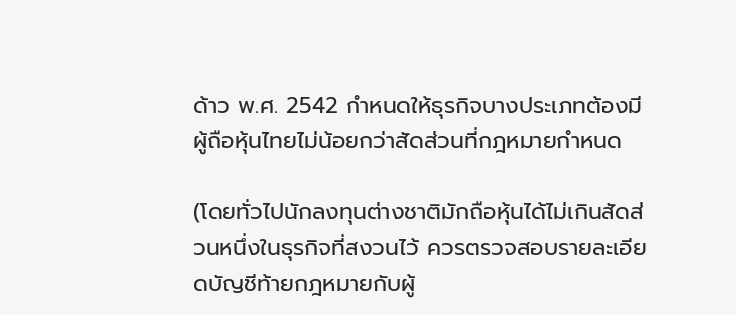ด้าว พ.ศ. 2542 กำหนดให้ธุรกิจบางประเภทต้องมีผู้ถือหุ้นไทยไม่น้อยกว่าสัดส่วนที่กฎหมายกำหนด

(โดยทั่วไปนักลงทุนต่างชาติมักถือหุ้นได้ไม่เกินสัดส่วนหนึ่งในธุรกิจที่สงวนไว้ ควรตรวจสอบรายละเอียดบัญชีท้ายกฎหมายกับผู้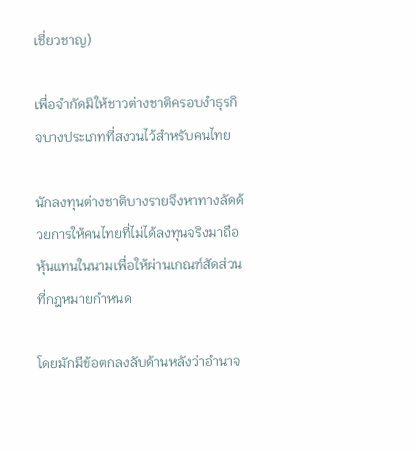เชี่ยวชาญ)

เพื่อจำกัดมิให้ชาวต่างชาติครอบงำธุรกิจบางประเภทที่สงวนไว้สำหรับคนไทย

นักลงทุนต่างชาติบางรายจึงหาทางลัดด้วยการให้คนไทยที่ไม่ได้ลงทุนจริงมาถือหุ้นแทนในนามเพื่อให้ผ่านเกณฑ์สัดส่วนที่กฎหมายกำหนด

โดยมักมีข้อตกลงลับด้านหลังว่าอำนาจ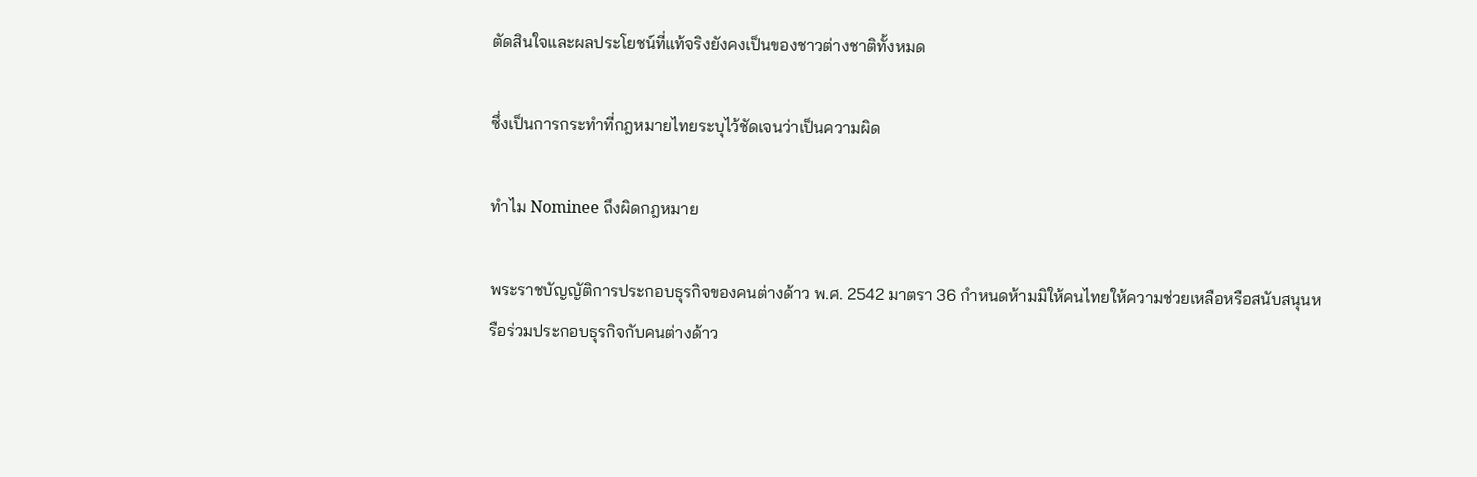ตัดสินใจและผลประโยชน์ที่แท้จริงยังคงเป็นของชาวต่างชาติทั้งหมด

ซึ่งเป็นการกระทำที่กฎหมายไทยระบุไว้ชัดเจนว่าเป็นความผิด

ทำไม Nominee ถึงผิดกฎหมาย

พระราชบัญญัติการประกอบธุรกิจของคนต่างด้าว พ.ศ. 2542 มาตรา 36 กำหนดห้ามมิให้คนไทยให้ความช่วยเหลือหรือสนับสนุนหรือร่วมประกอบธุรกิจกับคนต่างด้าว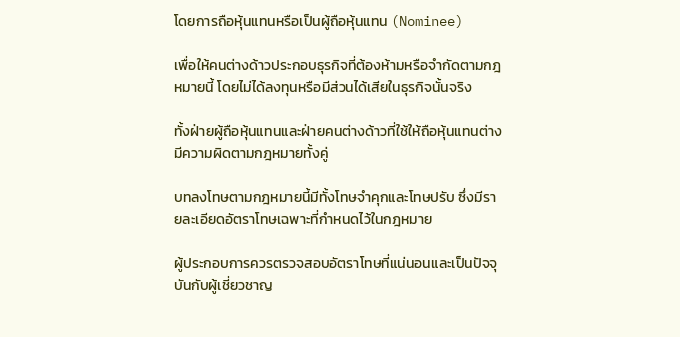โดยการถือหุ้นแทนหรือเป็นผู้ถือหุ้นแทน (Nominee)

เพื่อให้คนต่างด้าวประกอบธุรกิจที่ต้องห้ามหรือจำกัดตามกฎหมายนี้ โดยไม่ได้ลงทุนหรือมีส่วนได้เสียในธุรกิจนั้นจริง

ทั้งฝ่ายผู้ถือหุ้นแทนและฝ่ายคนต่างด้าวที่ใช้ให้ถือหุ้นแทนต่างมีความผิดตามกฎหมายทั้งคู่

บทลงโทษตามกฎหมายนี้มีทั้งโทษจำคุกและโทษปรับ ซึ่งมีรายละเอียดอัตราโทษเฉพาะที่กำหนดไว้ในกฎหมาย

ผู้ประกอบการควรตรวจสอบอัตราโทษที่แน่นอนและเป็นปัจจุบันกับผู้เชี่ยวชาญ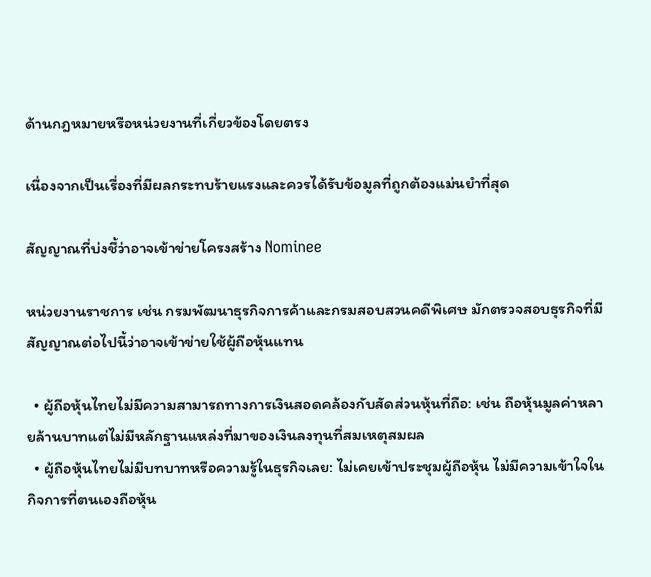ด้านกฎหมายหรือหน่วยงานที่เกี่ยวข้องโดยตรง

เนื่องจากเป็นเรื่องที่มีผลกระทบร้ายแรงและควรได้รับข้อมูลที่ถูกต้องแม่นยำที่สุด

สัญญาณที่บ่งชี้ว่าอาจเข้าข่ายโครงสร้าง Nominee

หน่วยงานราชการ เช่น กรมพัฒนาธุรกิจการค้าและกรมสอบสวนคดีพิเศษ มักตรวจสอบธุรกิจที่มีสัญญาณต่อไปนี้ว่าอาจเข้าข่ายใช้ผู้ถือหุ้นแทน

  • ผู้ถือหุ้นไทยไม่มีความสามารถทางการเงินสอดคล้องกับสัดส่วนหุ้นที่ถือ: เช่น ถือหุ้นมูลค่าหลายล้านบาทแต่ไม่มีหลักฐานแหล่งที่มาของเงินลงทุนที่สมเหตุสมผล
  • ผู้ถือหุ้นไทยไม่มีบทบาทหรือความรู้ในธุรกิจเลย: ไม่เคยเข้าประชุมผู้ถือหุ้น ไม่มีความเข้าใจในกิจการที่ตนเองถือหุ้น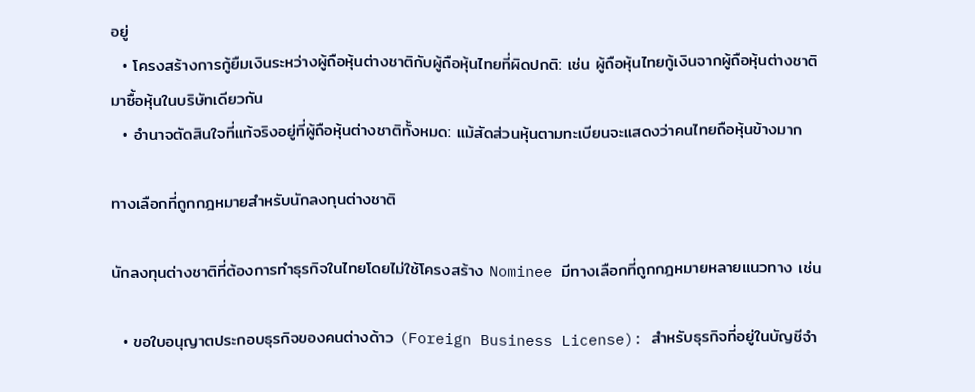อยู่
  • โครงสร้างการกู้ยืมเงินระหว่างผู้ถือหุ้นต่างชาติกับผู้ถือหุ้นไทยที่ผิดปกติ: เช่น ผู้ถือหุ้นไทยกู้เงินจากผู้ถือหุ้นต่างชาติมาซื้อหุ้นในบริษัทเดียวกัน
  • อำนาจตัดสินใจที่แท้จริงอยู่ที่ผู้ถือหุ้นต่างชาติทั้งหมด: แม้สัดส่วนหุ้นตามทะเบียนจะแสดงว่าคนไทยถือหุ้นข้างมาก

ทางเลือกที่ถูกกฎหมายสำหรับนักลงทุนต่างชาติ

นักลงทุนต่างชาติที่ต้องการทำธุรกิจในไทยโดยไม่ใช้โครงสร้าง Nominee มีทางเลือกที่ถูกกฎหมายหลายแนวทาง เช่น

  • ขอใบอนุญาตประกอบธุรกิจของคนต่างด้าว (Foreign Business License): สำหรับธุรกิจที่อยู่ในบัญชีจำ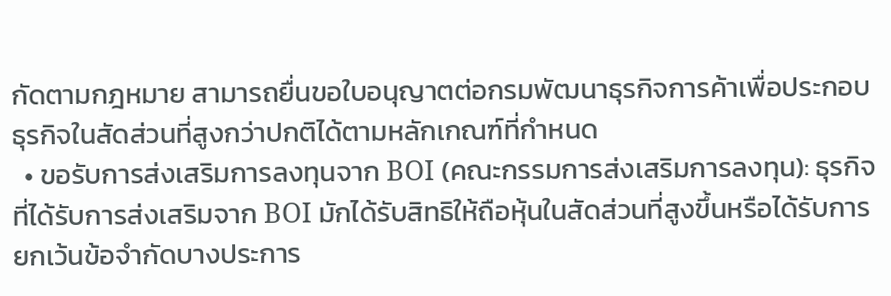กัดตามกฎหมาย สามารถยื่นขอใบอนุญาตต่อกรมพัฒนาธุรกิจการค้าเพื่อประกอบธุรกิจในสัดส่วนที่สูงกว่าปกติได้ตามหลักเกณฑ์ที่กำหนด
  • ขอรับการส่งเสริมการลงทุนจาก BOI (คณะกรรมการส่งเสริมการลงทุน): ธุรกิจที่ได้รับการส่งเสริมจาก BOI มักได้รับสิทธิให้ถือหุ้นในสัดส่วนที่สูงขึ้นหรือได้รับการยกเว้นข้อจำกัดบางประการ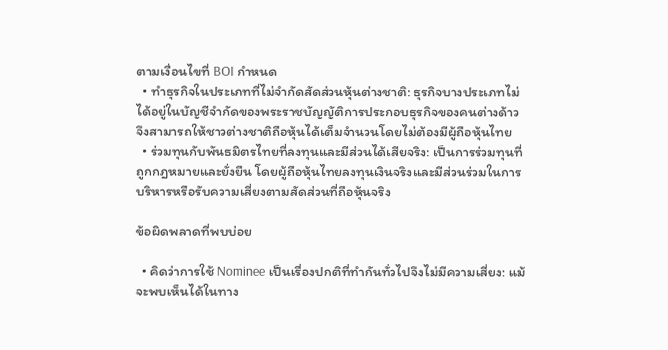ตามเงื่อนไขที่ BOI กำหนด
  • ทำธุรกิจในประเภทที่ไม่จำกัดสัดส่วนหุ้นต่างชาติ: ธุรกิจบางประเภทไม่ได้อยู่ในบัญชีจำกัดของพระราชบัญญัติการประกอบธุรกิจของคนต่างด้าว จึงสามารถให้ชาวต่างชาติถือหุ้นได้เต็มจำนวนโดยไม่ต้องมีผู้ถือหุ้นไทย
  • ร่วมทุนกับพันธมิตรไทยที่ลงทุนและมีส่วนได้เสียจริง: เป็นการร่วมทุนที่ถูกกฎหมายและยั่งยืน โดยผู้ถือหุ้นไทยลงทุนเงินจริงและมีส่วนร่วมในการบริหารหรือรับความเสี่ยงตามสัดส่วนที่ถือหุ้นจริง

ข้อผิดพลาดที่พบบ่อย

  • คิดว่าการใช้ Nominee เป็นเรื่องปกติที่ทำกันทั่วไปจึงไม่มีความเสี่ยง: แม้จะพบเห็นได้ในทาง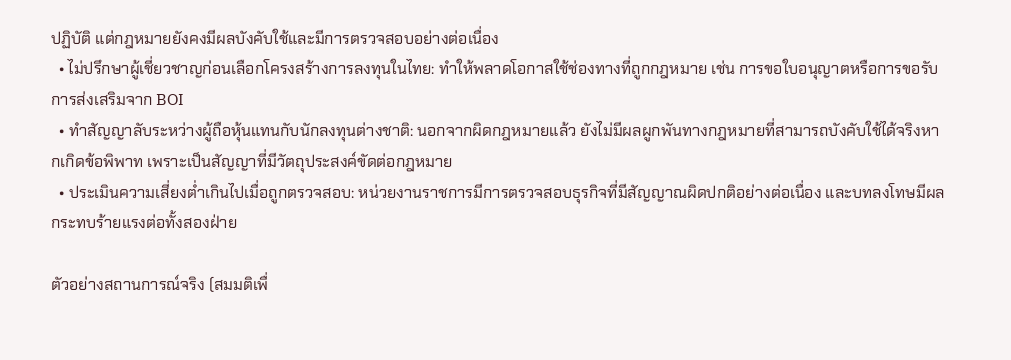ปฏิบัติ แต่กฎหมายยังคงมีผลบังคับใช้และมีการตรวจสอบอย่างต่อเนื่อง
  • ไม่ปรึกษาผู้เชี่ยวชาญก่อนเลือกโครงสร้างการลงทุนในไทย: ทำให้พลาดโอกาสใช้ช่องทางที่ถูกกฎหมาย เช่น การขอใบอนุญาตหรือการขอรับการส่งเสริมจาก BOI
  • ทำสัญญาลับระหว่างผู้ถือหุ้นแทนกับนักลงทุนต่างชาติ: นอกจากผิดกฎหมายแล้ว ยังไม่มีผลผูกพันทางกฎหมายที่สามารถบังคับใช้ได้จริงหากเกิดข้อพิพาท เพราะเป็นสัญญาที่มีวัตถุประสงค์ขัดต่อกฎหมาย
  • ประเมินความเสี่ยงต่ำเกินไปเมื่อถูกตรวจสอบ: หน่วยงานราชการมีการตรวจสอบธุรกิจที่มีสัญญาณผิดปกติอย่างต่อเนื่อง และบทลงโทษมีผลกระทบร้ายแรงต่อทั้งสองฝ่าย

ตัวอย่างสถานการณ์จริง (สมมติเพื่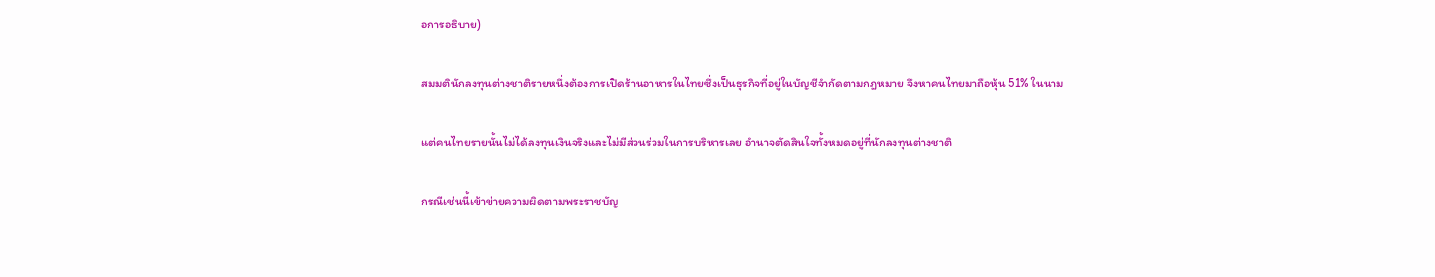อการอธิบาย)

สมมตินักลงทุนต่างชาติรายหนึ่งต้องการเปิดร้านอาหารในไทยซึ่งเป็นธุรกิจที่อยู่ในบัญชีจำกัดตามกฎหมาย จึงหาคนไทยมาถือหุ้น 51% ในนาม

แต่คนไทยรายนั้นไม่ได้ลงทุนเงินจริงและไม่มีส่วนร่วมในการบริหารเลย อำนาจตัดสินใจทั้งหมดอยู่ที่นักลงทุนต่างชาติ

กรณีเช่นนี้เข้าข่ายความผิดตามพระราชบัญ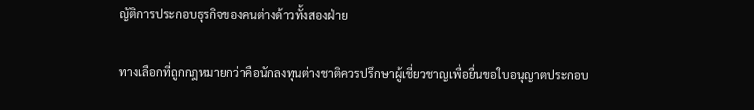ญัติการประกอบธุรกิจของคนต่างด้าวทั้งสองฝ่าย

ทางเลือกที่ถูกกฎหมายกว่าคือนักลงทุนต่างชาติควรปรึกษาผู้เชี่ยวชาญเพื่อยื่นขอใบอนุญาตประกอบ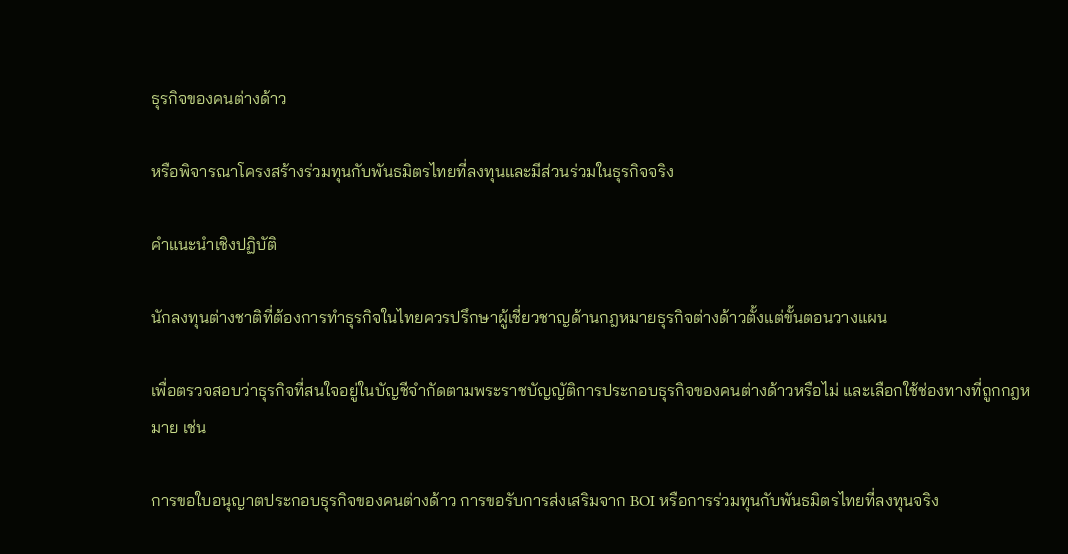ธุรกิจของคนต่างด้าว

หรือพิจารณาโครงสร้างร่วมทุนกับพันธมิตรไทยที่ลงทุนและมีส่วนร่วมในธุรกิจจริง

คำแนะนำเชิงปฏิบัติ

นักลงทุนต่างชาติที่ต้องการทำธุรกิจในไทยควรปรึกษาผู้เชี่ยวชาญด้านกฎหมายธุรกิจต่างด้าวตั้งแต่ขั้นตอนวางแผน

เพื่อตรวจสอบว่าธุรกิจที่สนใจอยู่ในบัญชีจำกัดตามพระราชบัญญัติการประกอบธุรกิจของคนต่างด้าวหรือไม่ และเลือกใช้ช่องทางที่ถูกกฎหมาย เช่น

การขอใบอนุญาตประกอบธุรกิจของคนต่างด้าว การขอรับการส่งเสริมจาก BOI หรือการร่วมทุนกับพันธมิตรไทยที่ลงทุนจริง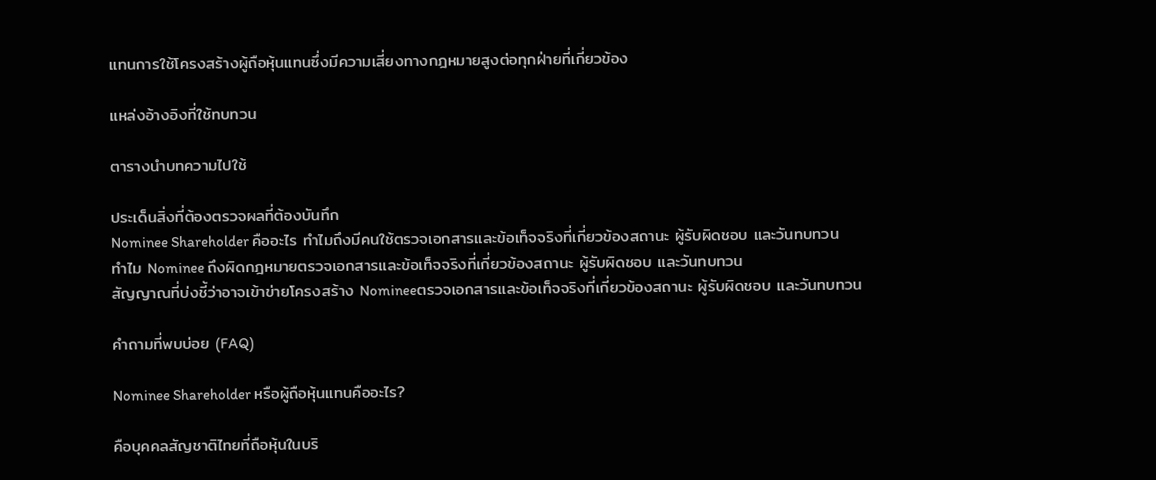แทนการใช้โครงสร้างผู้ถือหุ้นแทนซึ่งมีความเสี่ยงทางกฎหมายสูงต่อทุกฝ่ายที่เกี่ยวข้อง

แหล่งอ้างอิงที่ใช้ทบทวน

ตารางนำบทความไปใช้

ประเด็นสิ่งที่ต้องตรวจผลที่ต้องบันทึก
Nominee Shareholder คืออะไร ทำไมถึงมีคนใช้ตรวจเอกสารและข้อเท็จจริงที่เกี่ยวข้องสถานะ ผู้รับผิดชอบ และวันทบทวน
ทำไม Nominee ถึงผิดกฎหมายตรวจเอกสารและข้อเท็จจริงที่เกี่ยวข้องสถานะ ผู้รับผิดชอบ และวันทบทวน
สัญญาณที่บ่งชี้ว่าอาจเข้าข่ายโครงสร้าง Nomineeตรวจเอกสารและข้อเท็จจริงที่เกี่ยวข้องสถานะ ผู้รับผิดชอบ และวันทบทวน

คำถามที่พบบ่อย (FAQ)

Nominee Shareholder หรือผู้ถือหุ้นแทนคืออะไร?

คือบุคคลสัญชาติไทยที่ถือหุ้นในบริ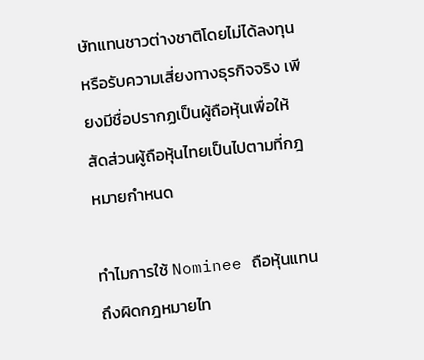ษัทแทนชาวต่างชาติโดยไม่ได้ลงทุนหรือรับความเสี่ยงทางธุรกิจจริง เพียงมีชื่อปรากฏเป็นผู้ถือหุ้นเพื่อให้สัดส่วนผู้ถือหุ้นไทยเป็นไปตามที่กฎหมายกำหนด

ทำไมการใช้ Nominee ถือหุ้นแทนถึงผิดกฎหมายไท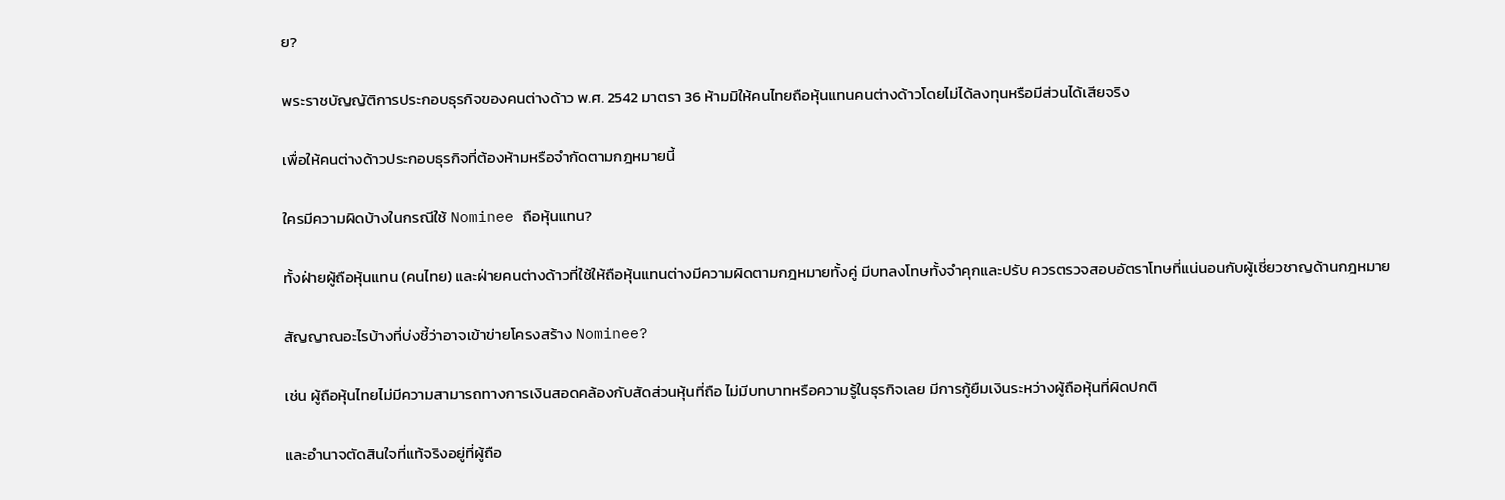ย?

พระราชบัญญัติการประกอบธุรกิจของคนต่างด้าว พ.ศ. 2542 มาตรา 36 ห้ามมิให้คนไทยถือหุ้นแทนคนต่างด้าวโดยไม่ได้ลงทุนหรือมีส่วนได้เสียจริง

เพื่อให้คนต่างด้าวประกอบธุรกิจที่ต้องห้ามหรือจำกัดตามกฎหมายนี้

ใครมีความผิดบ้างในกรณีใช้ Nominee ถือหุ้นแทน?

ทั้งฝ่ายผู้ถือหุ้นแทน (คนไทย) และฝ่ายคนต่างด้าวที่ใช้ให้ถือหุ้นแทนต่างมีความผิดตามกฎหมายทั้งคู่ มีบทลงโทษทั้งจำคุกและปรับ ควรตรวจสอบอัตราโทษที่แน่นอนกับผู้เชี่ยวชาญด้านกฎหมาย

สัญญาณอะไรบ้างที่บ่งชี้ว่าอาจเข้าข่ายโครงสร้าง Nominee?

เช่น ผู้ถือหุ้นไทยไม่มีความสามารถทางการเงินสอดคล้องกับสัดส่วนหุ้นที่ถือ ไม่มีบทบาทหรือความรู้ในธุรกิจเลย มีการกู้ยืมเงินระหว่างผู้ถือหุ้นที่ผิดปกติ

และอำนาจตัดสินใจที่แท้จริงอยู่ที่ผู้ถือ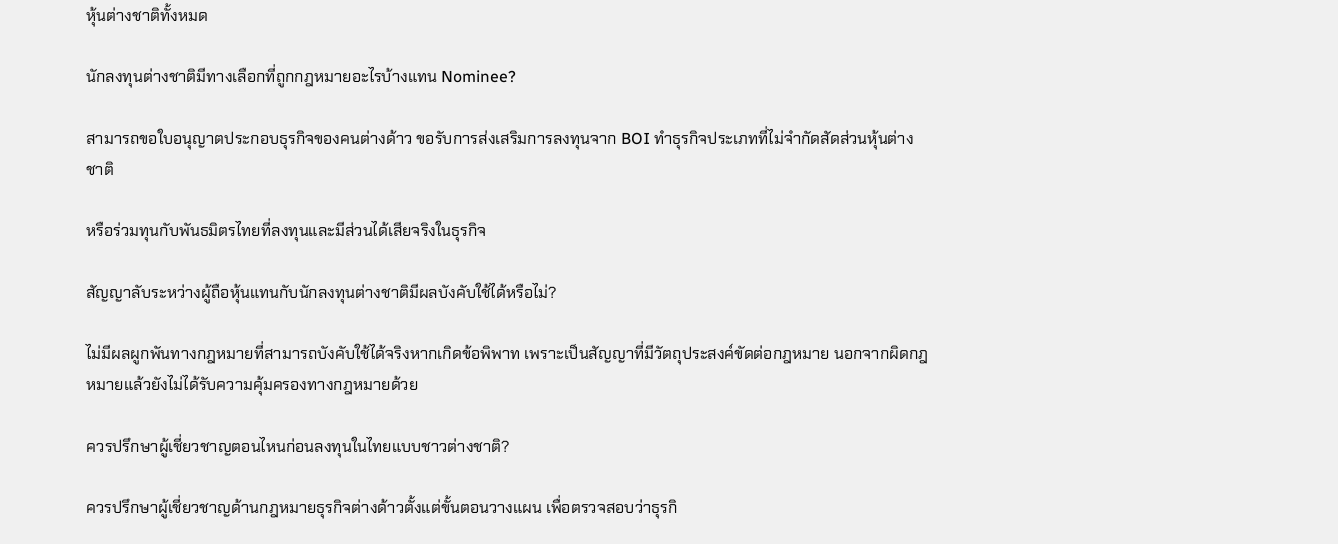หุ้นต่างชาติทั้งหมด

นักลงทุนต่างชาติมีทางเลือกที่ถูกกฎหมายอะไรบ้างแทน Nominee?

สามารถขอใบอนุญาตประกอบธุรกิจของคนต่างด้าว ขอรับการส่งเสริมการลงทุนจาก BOI ทำธุรกิจประเภทที่ไม่จำกัดสัดส่วนหุ้นต่างชาติ

หรือร่วมทุนกับพันธมิตรไทยที่ลงทุนและมีส่วนได้เสียจริงในธุรกิจ

สัญญาลับระหว่างผู้ถือหุ้นแทนกับนักลงทุนต่างชาติมีผลบังคับใช้ได้หรือไม่?

ไม่มีผลผูกพันทางกฎหมายที่สามารถบังคับใช้ได้จริงหากเกิดข้อพิพาท เพราะเป็นสัญญาที่มีวัตถุประสงค์ขัดต่อกฎหมาย นอกจากผิดกฎหมายแล้วยังไม่ได้รับความคุ้มครองทางกฎหมายด้วย

ควรปรึกษาผู้เชี่ยวชาญตอนไหนก่อนลงทุนในไทยแบบชาวต่างชาติ?

ควรปรึกษาผู้เชี่ยวชาญด้านกฎหมายธุรกิจต่างด้าวตั้งแต่ขั้นตอนวางแผน เพื่อตรวจสอบว่าธุรกิ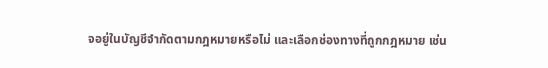จอยู่ในบัญชีจำกัดตามกฎหมายหรือไม่ และเลือกช่องทางที่ถูกกฎหมาย เช่น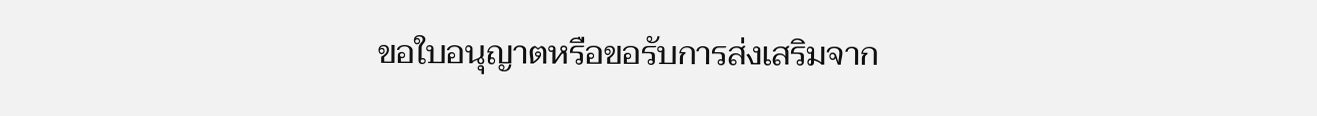ขอใบอนุญาตหรือขอรับการส่งเสริมจาก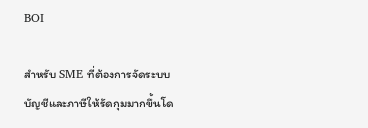BOI

สำหรับ SME ที่ต้องการจัดระบบบัญชีและภาษีให้รัดกุมมากขึ้นโด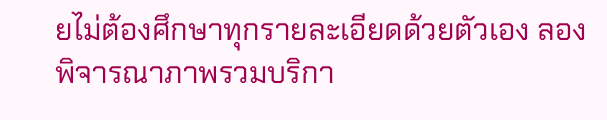ยไม่ต้องศึกษาทุกรายละเอียดด้วยตัวเอง ลองพิจารณาภาพรวมบริกา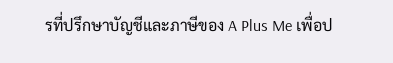รที่ปรึกษาบัญชีและภาษีของ A Plus Me เพื่อป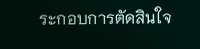ระกอบการตัดสินใจ